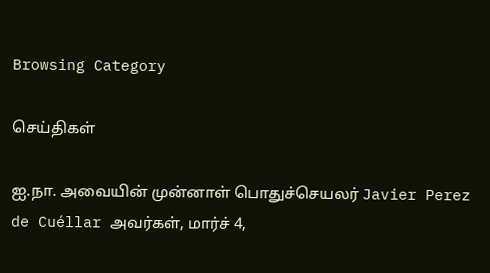Browsing Category

செய்திகள்

ஐ.நா. அவையின் முன்னாள் பொதுச்செயலர் Javier Perez de Cuéllar அவர்கள், மார்ச் 4,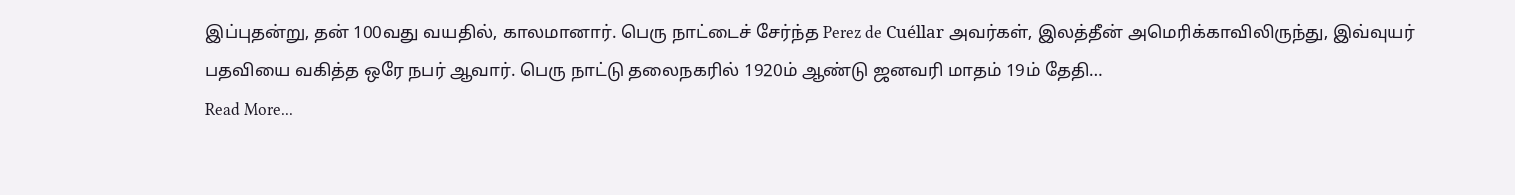இப்புதன்று, தன் 100வது வயதில், காலமானார். பெரு நாட்டைச் சேர்ந்த Perez de Cuéllar அவர்கள், இலத்தீன் அமெரிக்காவிலிருந்து, இவ்வுயர் பதவியை வகித்த ஒரே நபர் ஆவார். பெரு நாட்டு தலைநகரில் 1920ம் ஆண்டு ஜனவரி மாதம் 19ம் தேதி…
Read More...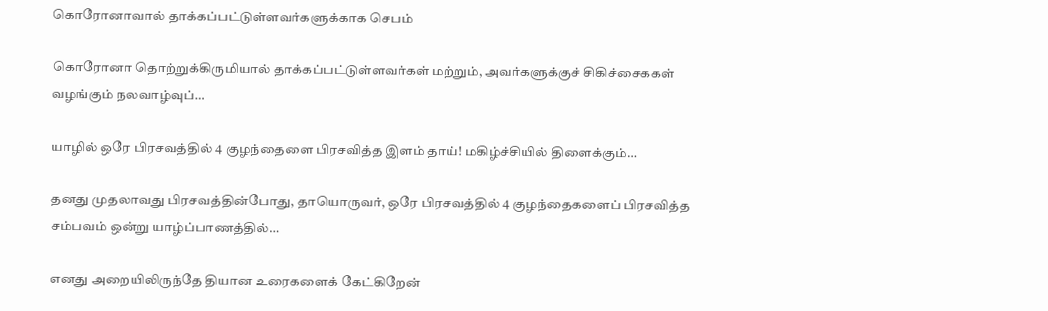கொரோனாவால் தாக்கப்பட்டுள்ளவர்களுக்காக செபம்

கொரோனா தொற்றுக்கிருமியால் தாக்கப்பட்டுள்ளவர்கள் மற்றும், அவர்களுக்குச் சிகிச்சைககள் வழங்கும் நலவாழ்வுப்…

யாழில் ஒரே பிரசவத்தில் 4 குழந்தைளை பிரசவித்த இளம் தாய்! மகிழ்ச்சியில் திளைக்கும்…

தனது முதலாவது பிரசவத்தின்போது, தாயொருவர், ஒரே பிரசவத்தில் 4 குழந்தைகளைப் பிரசவித்த சம்பவம் ஒன்று யாழ்ப்பாணத்தில்…

எனது அறையிலிருந்தே தியான உரைகளைக் கேட்கிறேன்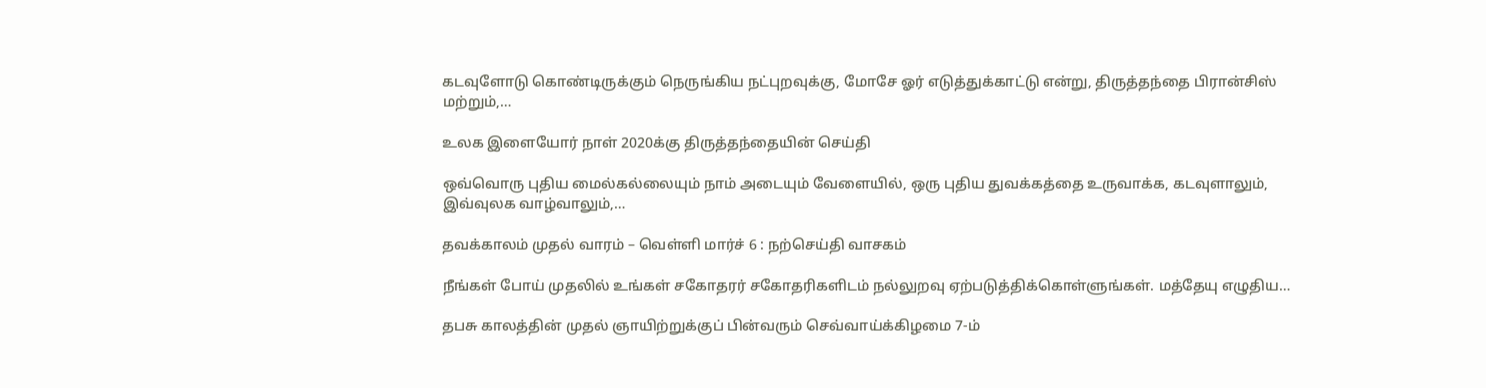கடவுளோடு கொண்டிருக்கும் நெருங்கிய நட்புறவுக்கு, மோசே ஓர் எடுத்துக்காட்டு என்று, திருத்தந்தை பிரான்சிஸ் மற்றும்,…

உலக இளையோர் நாள் 2020க்கு திருத்தந்தையின் செய்தி

ஒவ்வொரு புதிய மைல்கல்லையும் நாம் அடையும் வேளையில், ஒரு புதிய துவக்கத்தை உருவாக்க, கடவுளாலும், இவ்வுலக வாழ்வாலும்,…

தவக்காலம் முதல் வாரம் – வெள்ளி மார்ச் 6 : நற்செய்தி வாசகம்

நீங்கள் போய் முதலில் உங்கள் சகோதரர் சகோதரிகளிடம் நல்லுறவு ஏற்படுத்திக்கொள்ளுங்கள். மத்தேயு எழுதிய…

தபசு காலத்தின் முதல் ஞாயிற்றுக்குப் பின்வரும் செவ்வாய்க்கிழமை 7-ம்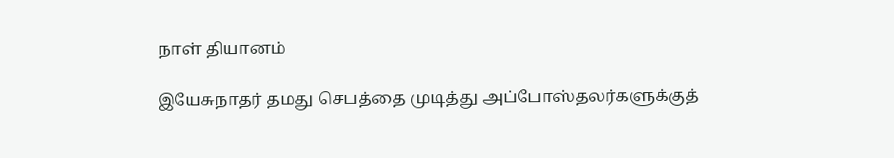நாள் தியானம்

இயேசுநாதர் தமது செபத்தை முடித்து அப்போஸ்தலர்களுக்குத்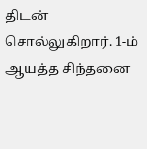திடன் சொல்லுகிறார். 1-ம் ஆயத்த சிந்தனை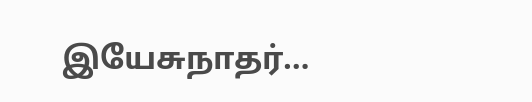இயேசுநாதர்…